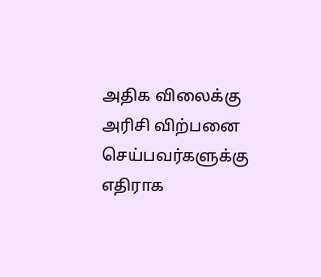அதிக விலைக்கு அரிசி விற்பனை செய்பவர்களுக்கு எதிராக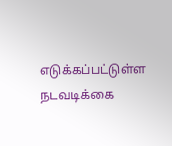எடுக்கப்பட்டுள்ள நடவடிக்கை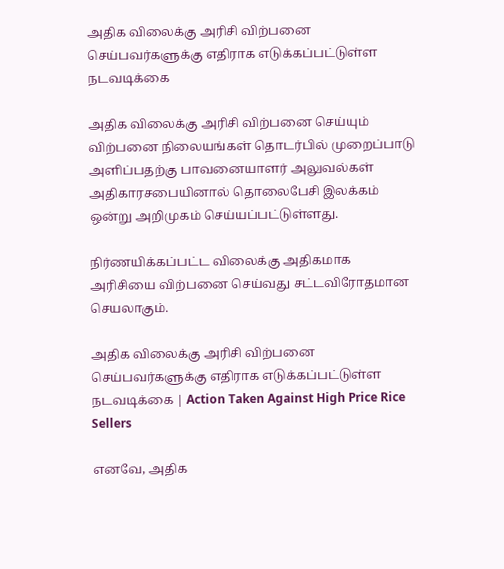அதிக விலைக்கு அரிசி விற்பனை செய்பவர்களுக்கு எதிராக எடுக்கப்பட்டுள்ள நடவடிக்கை

அதிக விலைக்கு அரிசி விற்பனை செய்யும் விற்பனை நிலையங்கள் தொடர்பில் முறைப்பாடு அளிப்பதற்கு பாவனையாளர் அலுவல்கள் அதிகாரசபையினால் தொலைபேசி இலக்கம் ஒன்று அறிமுகம் செய்யப்பட்டுள்ளது.

நிர்ணயிக்கப்பட்ட விலைக்கு அதிகமாக அரிசியை விற்பனை செய்வது சட்டவிரோதமான செயலாகும்.

அதிக விலைக்கு அரிசி விற்பனை செய்பவர்களுக்கு எதிராக எடுக்கப்பட்டுள்ள நடவடிக்கை | Action Taken Against High Price Rice Sellers

எனவே, அதிக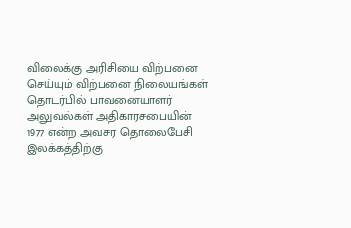விலைக்கு அரிசியை விற்பனை செய்யும் விற்பனை நிலையங்கள் தொடர்பில் பாவனையாளர் அலுவல்கள் அதிகாரசபையின் 1977 என்ற அவசர தொலைபேசி இலக்கத்திற்கு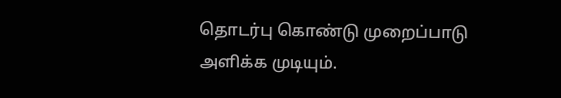தொடர்பு கொண்டு முறைப்பாடு அளிக்க முடியும்.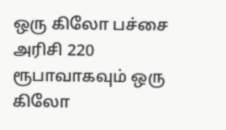ஒரு கிலோ பச்சை அரிசி 220 ரூபாவாகவும் ஒரு கிலோ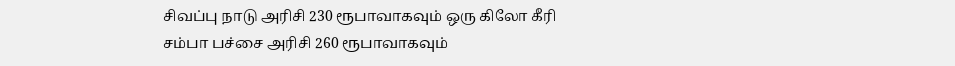சிவப்பு நாடு அரிசி 230 ரூபாவாகவும் ஒரு கிலோ கீரி சம்பா பச்சை அரிசி 260 ரூபாவாகவும்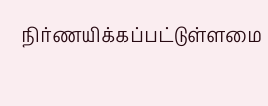நிர்ணயிக்கப்பட்டுள்ளமை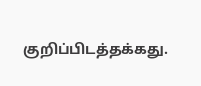குறிப்பிடத்தக்கது.